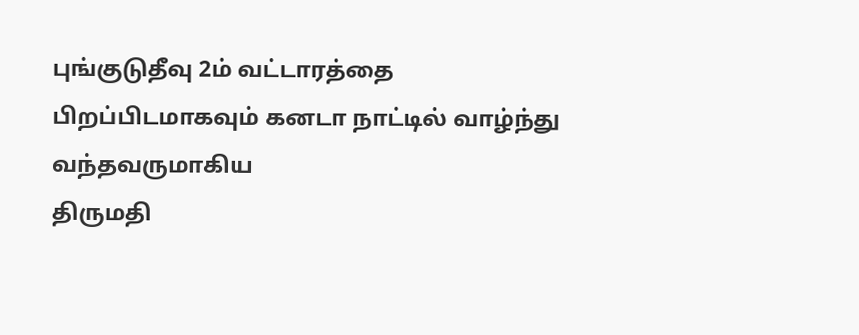புங்குடுதீவு 2ம் வட்டாரத்தை பிறப்பிடமாகவும் கனடா நாட்டில் வாழ்ந்து வந்தவருமாகிய
திருமதி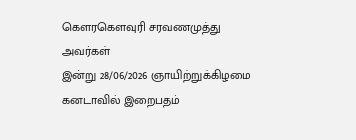கெளரகெளவுரி சரவணமுத்து அவர்கள்
இன்று 28/06/2026 ஞாயிற்றுக்கிழமை கனடாவில் இறைபதம்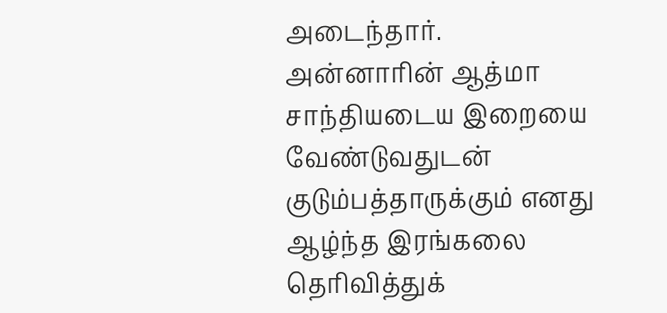அடைந்தார். அன்னாரின் ஆத்மா சாந்தியடைய இறையை வேண்டுவதுடன் குடும்பத்தாருக்கும் எனது ஆழ்ந்த இரங்கலை தெரிவித்துக்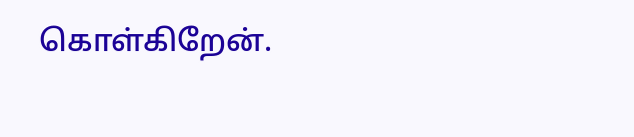கொள்கிறேன்.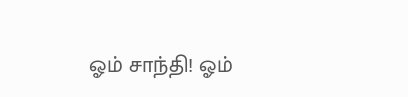ஓம் சாந்தி! ஓம்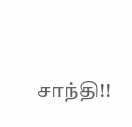சாந்தி!!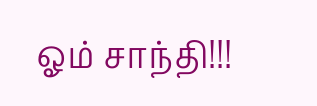ஓம் சாந்தி!!!